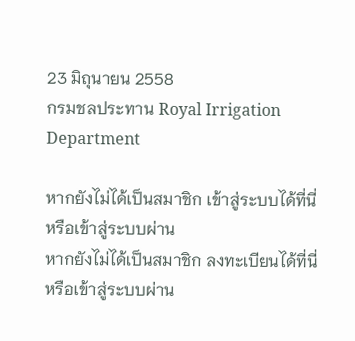23 มิถุนายน 2558
กรมชลประทาน Royal Irrigation Department

หากยังไม่ได้เป็นสมาชิก เข้าสู่ระบบได้ที่นี่
หรือเข้าสู่ระบบผ่าน
หากยังไม่ได้เป็นสมาชิก ลงทะเบียนได้ที่นี่
หรือเข้าสู่ระบบผ่าน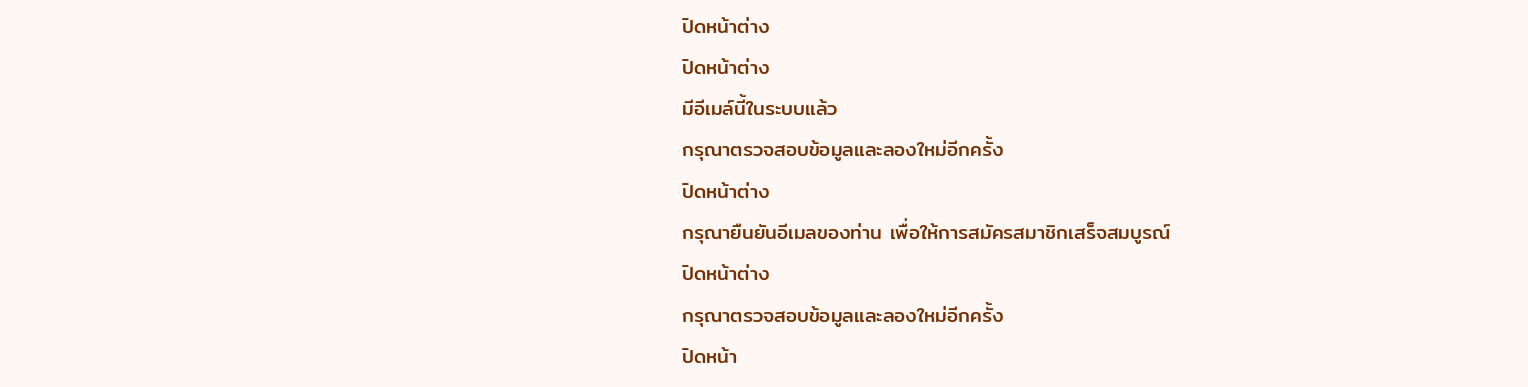ปิดหน้าต่าง
ปิดหน้าต่าง
มีอีเมล์นี้ในระบบแล้ว
กรุณาตรวจสอบข้อมูลและลองใหม่อีกครั้ง
ปิดหน้าต่าง
กรุณายืนยันอีเมลของท่าน เพื่อให้การสมัครสมาชิกเสร็จสมบูรณ์
ปิดหน้าต่าง
กรุณาตรวจสอบข้อมูลและลองใหม่อีกครั้ง
ปิดหน้า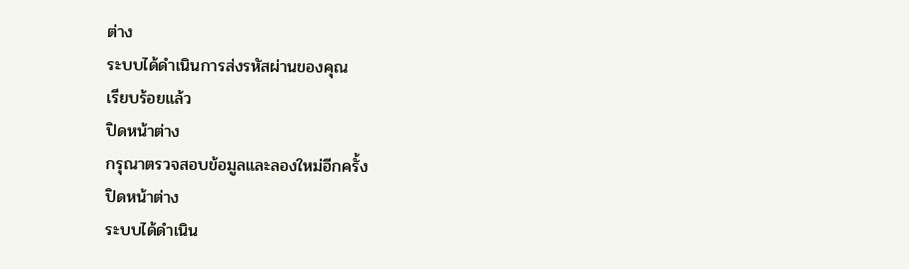ต่าง
ระบบได้ดำเนินการส่งรหัสผ่านของคุณ
เรียบร้อยแล้ว
ปิดหน้าต่าง
กรุณาตรวจสอบข้อมูลและลองใหม่อีกครั้ง
ปิดหน้าต่าง
ระบบได้ดำเนิน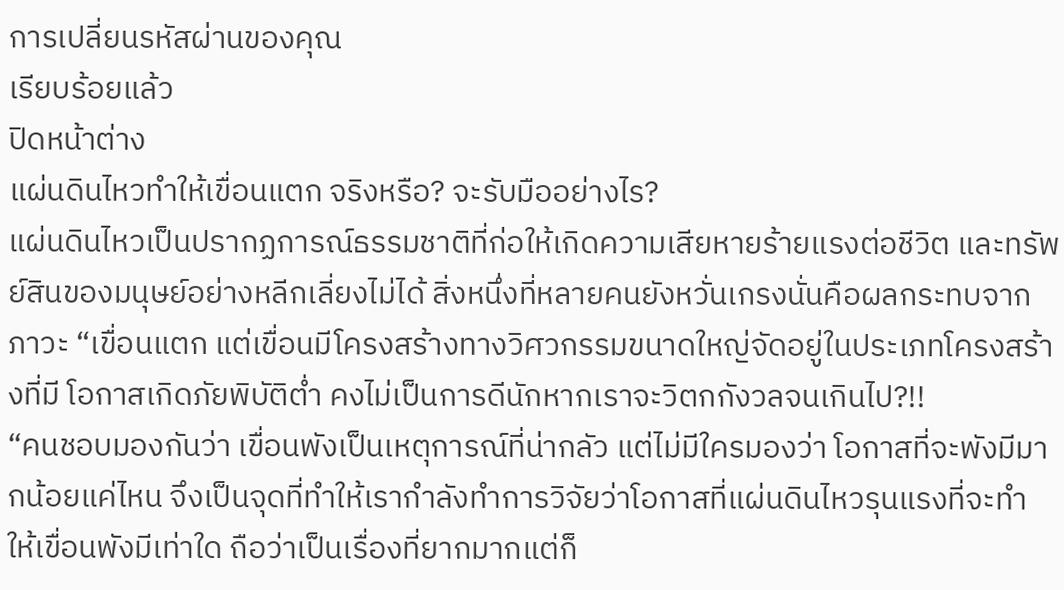การเปลี่ยนรหัสผ่านของคุณ
เรียบร้อยแล้ว
ปิดหน้าต่าง
แผ่นดินไหวทำให้เขื่อนแตก จริงหรือ? จะรับมืออย่างไร?
แผ่นดินไหวเป็นปรากฏการณ์ธรรมชาติที่ก่อให้เกิดความเสียหายร้ายแรงต่อชีวิต และทรัพย์สินของมนุษย์อย่างหลีกเลี่ยงไม่ได้ สิ่งหนึ่งที่หลายคนยังหวั่นเกรงนั่นคือผลกระทบจากภาวะ “เขื่อนแตก แต่เขื่อนมีโครงสร้างทางวิศวกรรมขนาดใหญ่จัดอยู่ในประเภทโครงสร้างที่มี โอกาสเกิดภัยพิบัติต่ำ คงไม่เป็นการดีนักหากเราจะวิตกกังวลจนเกินไป?!!
“คนชอบมองกันว่า เขื่อนพังเป็นเหตุการณ์ที่น่ากลัว แต่ไม่มีใครมองว่า โอกาสที่จะพังมีมากน้อยแค่ไหน จึงเป็นจุดที่ทำให้เรากำลังทำการวิจัยว่าโอกาสที่แผ่นดินไหวรุนแรงที่จะทำ ให้เขื่อนพังมีเท่าใด ถือว่าเป็นเรื่องที่ยากมากแต่ก็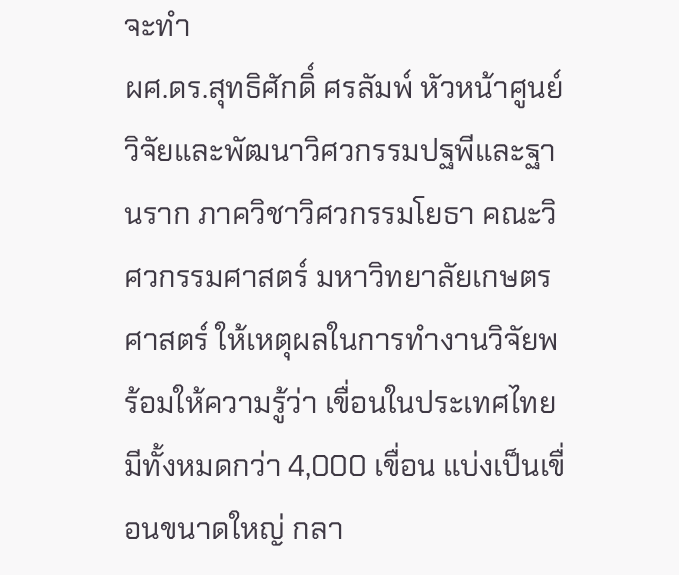จะทำ
ผศ.ดร.สุทธิศักดิ์ ศรลัมพ์ หัวหน้าศูนย์วิจัยและพัฒนาวิศวกรรมปฐพีและฐานราก ภาควิชาวิศวกรรมโยธา คณะวิศวกรรมศาสตร์ มหาวิทยาลัยเกษตรศาสตร์ ให้เหตุผลในการทำงานวิจัยพร้อมให้ความรู้ว่า เขื่อนในประเทศไทยมีทั้งหมดกว่า 4,000 เขื่อน แบ่งเป็นเขื่อนขนาดใหญ่ กลา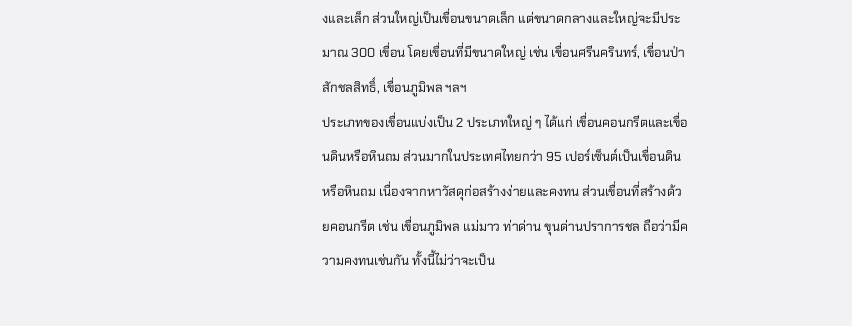งและเล็ก ส่วนใหญ่เป็นเขื่อนขนาดเล็ก แต่ขนาดกลางและใหญ่จะมีประมาณ 300 เขื่อน โดยเขื่อนที่มีขนาดใหญ่ เช่น เขื่อนศรีนครินทร์, เขื่อนป่าสักชลสิทธิ์, เขื่อนภูมิพล ฯลฯ
ประเภทของเขื่อนแบ่งเป็น 2 ประเภทใหญ่ ๆ ได้แก่ เขื่อนคอนกรีตและเขื่อนดินหรือหินถม ส่วนมากในประเทศไทยกว่า 95 เปอร์เซ็นต์เป็นเขื่อนดินหรือหินถม เนื่องจากหาวัสดุก่อสร้างง่ายและคงทน ส่วนเขื่อนที่สร้างด้วยคอนกรีต เช่น เขื่อนภูมิพล แม่มาว ท่าด่าน ขุนด่านปราการชล ถือว่ามีความคงทนเช่นกัน ทั้งนี้ไม่ว่าจะเป็น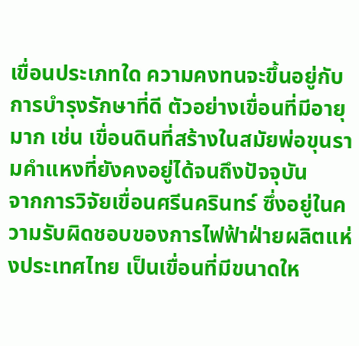เขื่อนประเภทใด ความคงทนจะขึ้นอยู่กับการบำรุงรักษาที่ดี ตัวอย่างเขื่อนที่มีอายุมาก เช่น เขื่อนดินที่สร้างในสมัยพ่อขุนรามคำแหงที่ยังคงอยู่ได้จนถึงปัจจุบัน
จากการวิจัยเขื่อนศรีนครินทร์ ซึ่งอยู่ในความรับผิดชอบของการไฟฟ้าฝ่ายผลิตแห่งประเทศไทย เป็นเขื่อนที่มีขนาดให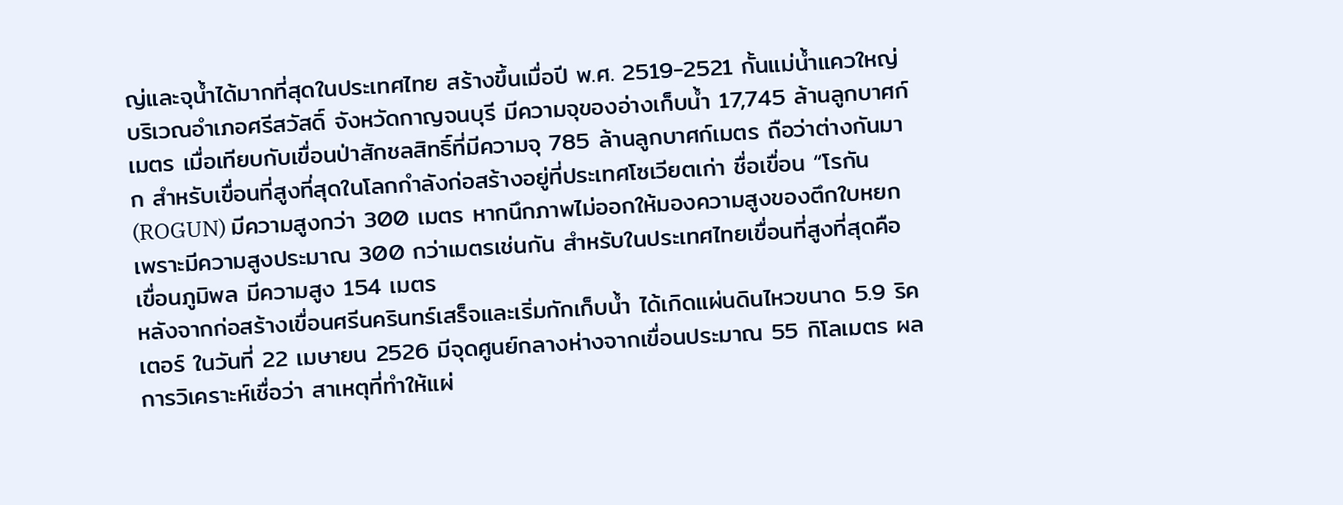ญ่และจุน้ำได้มากที่สุดในประเทศไทย สร้างขึ้นเมื่อปี พ.ศ. 2519-2521 กั้นแม่น้ำแควใหญ่บริเวณอำเภอศรีสวัสดิ์ จังหวัดกาญจนบุรี มีความจุของอ่างเก็บน้ำ 17,745 ล้านลูกบาศก์เมตร เมื่อเทียบกับเขื่อนป่าสักชลสิทธิ์ที่มีความจุ 785 ล้านลูกบาศก์เมตร ถือว่าต่างกันมาก สำหรับเขื่อนที่สูงที่สุดในโลกกำลังก่อสร้างอยู่ที่ประเทศโซเวียตเก่า ชื่อเขื่อน “โรกัน (ROGUN) มีความสูงกว่า 300 เมตร หากนึกภาพไม่ออกให้มองความสูงของตึกใบหยกเพราะมีความสูงประมาณ 300 กว่าเมตรเช่นกัน สำหรับในประเทศไทยเขื่อนที่สูงที่สุดคือเขื่อนภูมิพล มีความสูง 154 เมตร
หลังจากก่อสร้างเขื่อนศรีนครินทร์เสร็จและเริ่มกักเก็บน้ำ ได้เกิดแผ่นดินไหวขนาด 5.9 ริคเตอร์ ในวันที่ 22 เมษายน 2526 มีจุดศูนย์กลางห่างจากเขื่อนประมาณ 55 กิโลเมตร ผลการวิเคราะห์เชื่อว่า สาเหตุที่ทำให้แผ่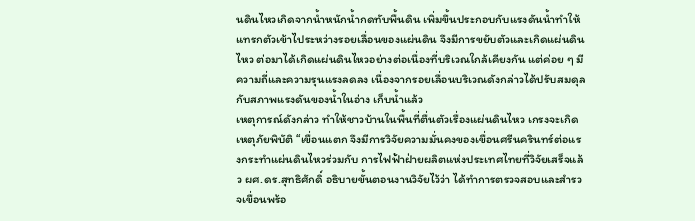นดินไหวเกิดจากน้ำหนักน้ำกดทับพื้นดิน เพิ่มขึ้นประกอบกับแรงดันน้ำทำให้แทรกตัวเข้าไประหว่างรอยเลื่อนของแผ่นดิน จึงมีการขยับตัวและเกิดแผ่นดินไหว ต่อมาได้เกิดแผ่นดินไหวอย่างต่อเนื่องที่บริเวณใกล้เคียงกัน แต่ค่อย ๆ มีความถี่และความรุนแรงลดลง เนื่องจากรอยเลื่อนบริเวณดังกล่าวได้ปรับสมดุลกับสภาพแรงดันของน้ำในอ่าง เก็บน้ำแล้ว
เหตุการณ์ดังกล่าว ทำให้ชาวบ้านในพื้นที่ตื่นตัวเรื่องแผ่นดินไหว เกรงจะเกิดเหตุภัยพิบัติ “เขื่อนแตก จึงมีการวิจัยความมั่นคงของเขื่อนศรีนครินทร์ต่อแรงกระทำแผ่นดินไหวร่วมกับ การไฟฟ้าฝ่ายผลิตแห่งประเทศไทยที่วิจัยเสร็จแล้ว ผศ.ดร.สุทธิศักดิ์ อธิบายขั้นตอนงานวิจัยไว้ว่า ได้ทำการตรวจสอบและสำรวจเขื่อนพร้อ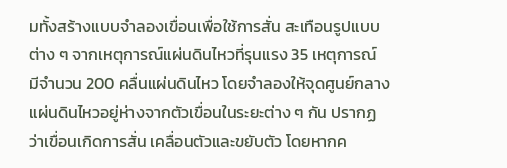มทั้งสร้างแบบจำลองเขื่อนเพื่อใช้การสั่น สะเทือนรูปแบบต่าง ๆ จากเหตุการณ์แผ่นดินไหวที่รุนแรง 35 เหตุการณ์ มีจำนวน 200 คลื่นแผ่นดินไหว โดยจำลองให้จุดศูนย์กลางแผ่นดินไหวอยู่ห่างจากตัวเขื่อนในระยะต่าง ๆ กัน ปรากฏว่าเขื่อนเกิดการสั่น เคลื่อนตัวและขยับตัว โดยหากค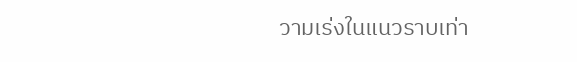วามเร่งในแนวราบเท่า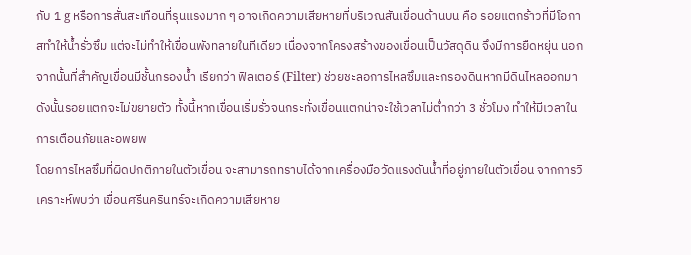กับ 1 g หรือการสั่นสะเทือนที่รุนแรงมาก ๆ อาจเกิดความเสียหายที่บริเวณสันเขื่อนด้านบน คือ รอยแตกร้าวที่มีโอกาสทำให้น้ำรั่วซึม แต่จะไม่ทำให้เขื่อนพังทลายในทีเดียว เนื่องจากโครงสร้างของเขื่อนเป็นวัสดุดิน จึงมีการยืดหยุ่น นอกจากนั้นที่สำคัญเขื่อนมีชั้นกรองน้ำ เรียกว่า ฟิลเตอร์ (Filter) ช่วยชะลอการไหลซึมและกรองดินหากมีดินไหลออกมา ดังนั้นรอยแตกจะไม่ขยายตัว ทั้งนี้หากเขื่อนเริ่มรั่วจนกระทั่งเขื่อนแตกน่าจะใช้เวลาไม่ต่ำกว่า 3 ชั่วโมง ทำให้มีเวลาในการเตือนภัยและอพยพ
โดยการไหลซึมที่ผิดปกติภายในตัวเขื่อน จะสามารถทราบได้จากเครื่องมือวัดแรงดันน้ำที่อยู่ภายในตัวเขื่อน จากการวิเคราะห์พบว่า เขื่อนศรีนครินทร์จะเกิดความเสียหาย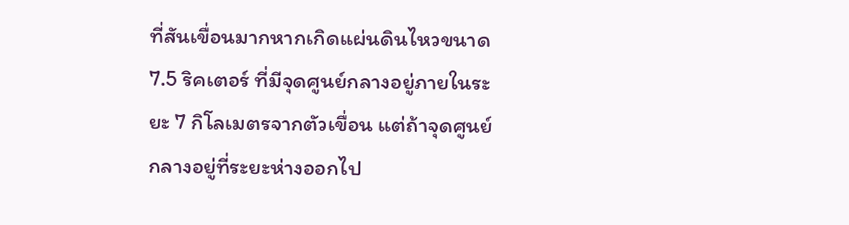ที่สันเขื่อนมากหากเกิดแผ่นดินไหวขนาด 7.5 ริคเตอร์ ที่มีจุดศูนย์กลางอยู่ภายในระยะ 7 กิโลเมตรจากตัวเขื่อน แต่ถ้าจุดศูนย์กลางอยู่ที่ระยะห่างออกไป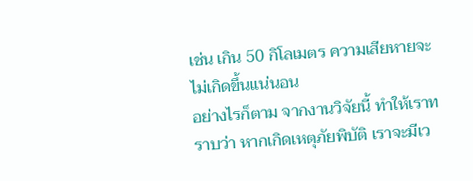เช่น เกิน 50 กิโลเมตร ความเสียหายจะไม่เกิดขึ้นแน่นอน
อย่างไรก็ตาม จากงานวิจัยนี้ ทำให้เราทราบว่า หากเกิดเหตุภัยพิบัติ เราจะมีเว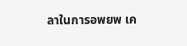ลาในการอพยพ เค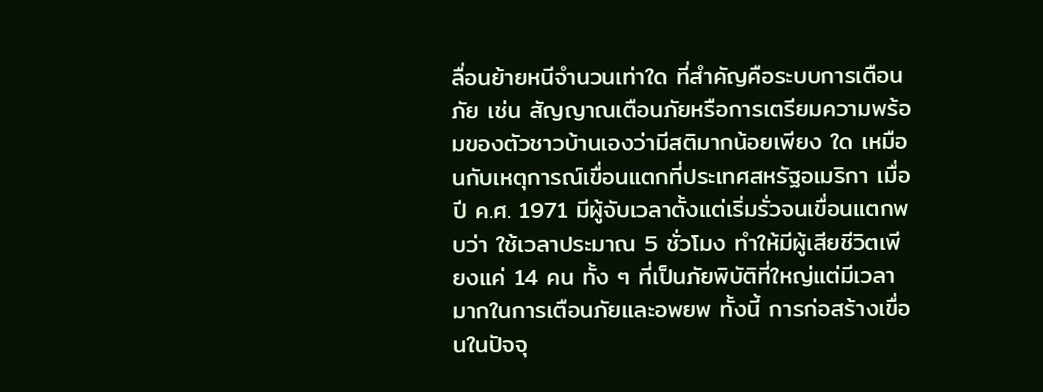ลื่อนย้ายหนีจำนวนเท่าใด ที่สำคัญคือระบบการเตือนภัย เช่น สัญญาณเตือนภัยหรือการเตรียมความพร้อมของตัวชาวบ้านเองว่ามีสติมากน้อยเพียง ใด เหมือนกับเหตุการณ์เขื่อนแตกที่ประเทศสหรัฐอเมริกา เมื่อปี ค.ศ. 1971 มีผู้จับเวลาตั้งแต่เริ่มรั่วจนเขื่อนแตกพบว่า ใช้เวลาประมาณ 5 ชั่วโมง ทำให้มีผู้เสียชีวิตเพียงแค่ 14 คน ทั้ง ๆ ที่เป็นภัยพิบัติที่ใหญ่แต่มีเวลามากในการเตือนภัยและอพยพ ทั้งนี้ การก่อสร้างเขื่อนในปัจจุ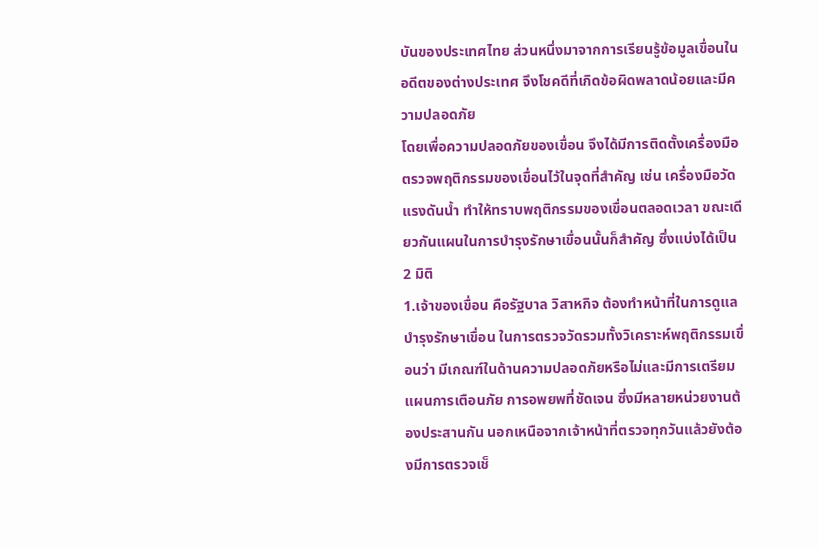บันของประเทศไทย ส่วนหนึ่งมาจากการเรียนรู้ข้อมูลเขื่อนในอดีตของต่างประเทศ จึงโชคดีที่เกิดข้อผิดพลาดน้อยและมีความปลอดภัย
โดยเพื่อความปลอดภัยของเขื่อน จึงได้มีการติดตั้งเครื่องมือตรวจพฤติกรรมของเขื่อนไว้ในจุดที่สำคัญ เช่น เครื่องมือวัดแรงดันน้ำ ทำให้ทราบพฤติกรรมของเขื่อนตลอดเวลา ขณะเดียวกันแผนในการบำรุงรักษาเขื่อนนั้นก็สำคัญ ซึ่งแบ่งได้เป็น 2 มิติ
1.เจ้าของเขื่อน คือรัฐบาล วิสาหกิจ ต้องทำหน้าที่ในการดูแลบำรุงรักษาเขื่อน ในการตรวจวัดรวมทั้งวิเคราะห์พฤติกรรมเขื่อนว่า มีเกณฑ์ในด้านความปลอดภัยหรือไม่และมีการเตรียมแผนการเตือนภัย การอพยพที่ชัดเจน ซึ่งมีหลายหน่วยงานต้องประสานกัน นอกเหนือจากเจ้าหน้าที่ตรวจทุกวันแล้วยังต้องมีการตรวจเช็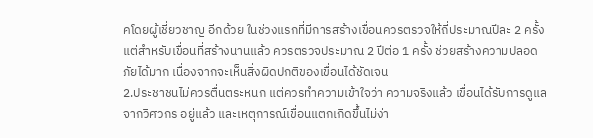คโดยผู้เชี่ยวชาญ อีกด้วย ในช่วงแรกที่มีการสร้างเขื่อนควรตรวจให้ถี่ประมาณปีละ 2 ครั้ง แต่สำหรับเขื่อนที่สร้างนานแล้ว ควรตรวจประมาณ 2 ปีต่อ 1 ครั้ง ช่วยสร้างความปลอดภัยได้มาก เนื่องจากจะเห็นสิ่งผิดปกติของเขื่อนได้ชัดเจน
2.ประชาชนไม่ควรตื่นตระหนก แต่ควรทำความเข้าใจว่า ความจริงแล้ว เขื่อนได้รับการดูแลจากวิศวกร อยู่แล้ว และเหตุการณ์เขื่อนแตกเกิดขึ้นไม่ง่า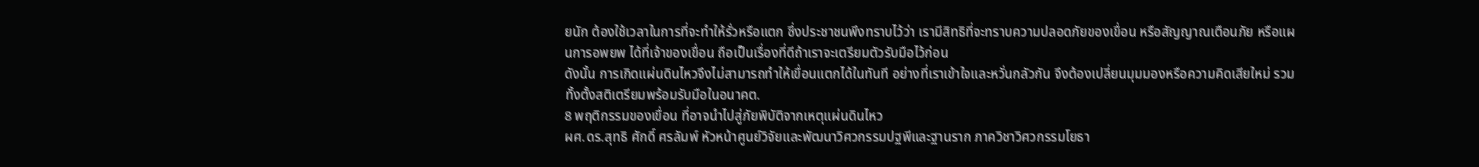ยนัก ต้องใช้เวลาในการที่จะทำให้รั่วหรือแตก ซึ่งประชาชนพึงทราบไว้ว่า เรามีสิทธิที่จะทราบความปลอดภัยของเขื่อน หรือสัญญาณเตือนภัย หรือแผนการอพยพ ได้ที่เจ้าของเขื่อน ถือเป็นเรื่องที่ดีถ้าเราจะเตรียมตัวรับมือไว้ก่อน
ดังนั้น การเกิดแผ่นดินไหวจึงไม่สามารถทำให้เขื่อนแตกได้ในทันที อย่างที่เราเข้าใจและหวั่นกลัวกัน จึงต้องเปลี่ยนมุมมองหรือความคิดเสียใหม่ รวมทั้งตั้งสติเตรียมพร้อมรับมือในอนาคต.
8 พฤติกรรมของเขื่อน ที่อาจนำไปสู่ภัยพิบัติจากเหตุแผ่นดินไหว
ผศ.ดร.สุทธิ ศักดิ์ ศรลัมพ์ หัวหน้าศูนย์วิจัยและพัฒนาวิศวกรรมปฐพีและฐานราก ภาควิชาวิศวกรรมโยธา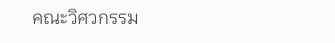คณะวิศวกรรม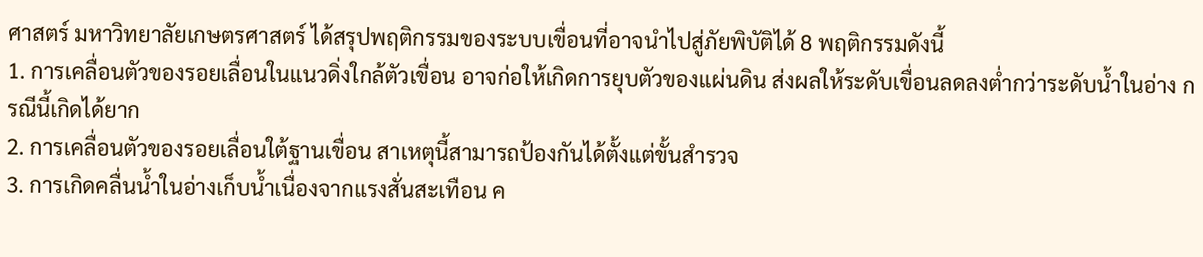ศาสตร์ มหาวิทยาลัยเกษตรศาสตร์ ได้สรุปพฤติกรรมของระบบเขื่อนที่อาจนำไปสู่ภัยพิบัติได้ 8 พฤติกรรมดังนี้
1. การเคลื่อนตัวของรอยเลื่อนในแนวดิ่งใกล้ตัวเขื่อน อาจก่อให้เกิดการยุบตัวของแผ่นดิน ส่งผลให้ระดับเขื่อนลดลงต่ำกว่าระดับน้ำในอ่าง กรณีนี้เกิดได้ยาก
2. การเคลื่อนตัวของรอยเลื่อนใต้ฐานเขื่อน สาเหตุนี้สามารถป้องกันได้ตั้งแต่ขั้นสำรวจ
3. การเกิดคลื่นน้ำในอ่างเก็บน้ำเนื่องจากแรงสั่นสะเทือน ค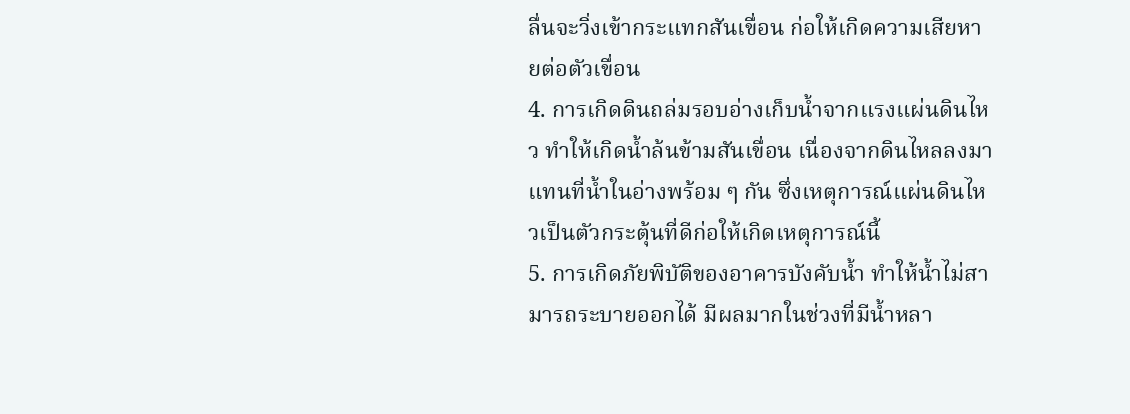ลื่นจะวิ่งเข้ากระแทกสันเขื่อน ก่อให้เกิดความเสียหายต่อตัวเขื่อน
4. การเกิดดินถล่มรอบอ่างเก็บน้ำจากแรงแผ่นดินไหว ทำให้เกิดน้ำล้นข้ามสันเขื่อน เนื่องจากดินไหลลงมาแทนที่น้ำในอ่างพร้อม ๆ กัน ซึ่งเหตุการณ์แผ่นดินไหวเป็นตัวกระตุ้นที่ดีก่อให้เกิดเหตุการณ์นี้
5. การเกิดภัยพิบัติของอาคารบังคับน้ำ ทำให้น้ำไม่สามารถระบายออกได้ มีผลมากในช่วงที่มีน้ำหลา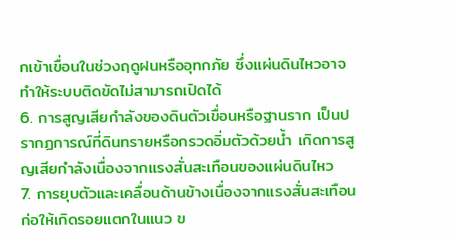กเข้าเขื่อนในช่วงฤดูฝนหรืออุทกภัย ซึ่งแผ่นดินไหวอาจทำให้ระบบติดขัดไม่สามารถเปิดได้
6. การสูญเสียกำลังของดินตัวเขื่อนหรือฐานราก เป็นปรากฏการณ์ที่ดินทรายหรือกรวดอิ่มตัวด้วยน้ำ เกิดการสูญเสียกำลังเนื่องจากแรงสั่นสะเทือนของแผ่นดินไหว
7. การยุบตัวและเคลื่อนด้านข้างเนื่องจากแรงสั่นสะเทือนก่อให้เกิดรอยแตกในแนว ข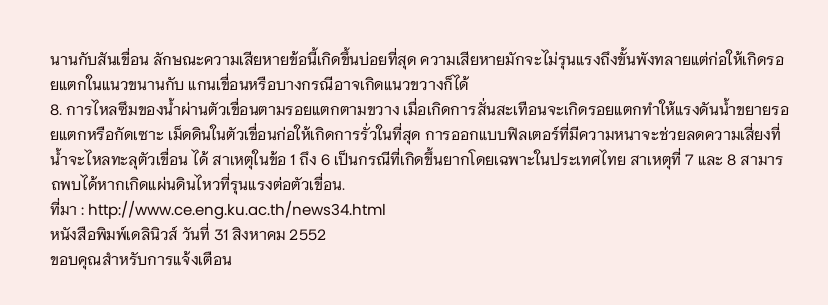นานกับสันเขื่อน ลักษณะความเสียหายข้อนี้เกิดขึ้นบ่อยที่สุด ความเสียหายมักจะไม่รุนแรงถึงขั้นพังทลายแต่ก่อให้เกิดรอยแตกในแนวขนานกับ แกนเขื่อนหรือบางกรณีอาจเกิดแนวขวางก็ได้
8. การไหลซึมของน้ำผ่านตัวเขื่อนตามรอยแตกตามขวาง เมื่อเกิดการสั่นสะเทือนจะเกิดรอยแตกทำให้แรงดันน้ำขยายรอยแตกหรือกัดเซาะ เม็ดดินในตัวเขื่อนก่อให้เกิดการรั่วในที่สุด การออกแบบฟิลเตอร์ที่มีความหนาจะช่วยลดความเสี่ยงที่น้ำจะไหลทะลุตัวเขื่อน ได้ สาเหตุในข้อ 1 ถึง 6 เป็นกรณีที่เกิดขึ้นยากโดยเฉพาะในประเทศไทย สาเหตุที่ 7 และ 8 สามารถพบได้หากเกิดแผ่นดินไหวที่รุนแรงต่อตัวเขื่อน.
ที่มา : http://www.ce.eng.ku.ac.th/news34.html
หนังสือพิมพ์เดลินิวส์ วันที่ 31 สิงหาคม 2552
ขอบคุณสำหรับการแจ้งเตือน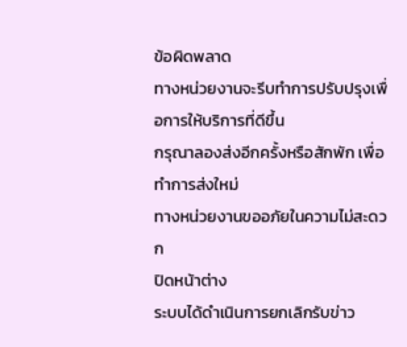ข้อผิดพลาด
ทางหน่วยงานจะรีบทำการปรับปรุงเพื่อการให้บริการที่ดีขึ้น
กรุณาลองส่งอีกครั้งหรือสักพัก เพื่อทำการส่งใหม่
ทางหน่วยงานขออภัยในความไม่สะดวก
ปิดหน้าต่าง
ระบบได้ดำเนินการยกเลิกรับข่าว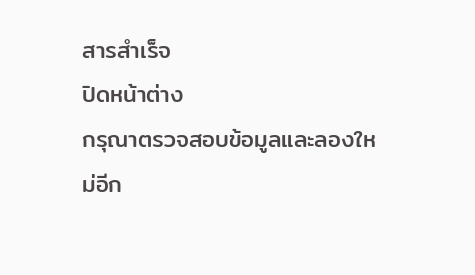สารสำเร็จ
ปิดหน้าต่าง
กรุณาตรวจสอบข้อมูลและลองใหม่อีก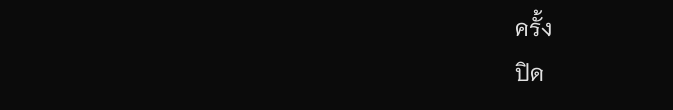ครั้ง
ปิด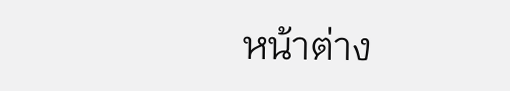หน้าต่าง